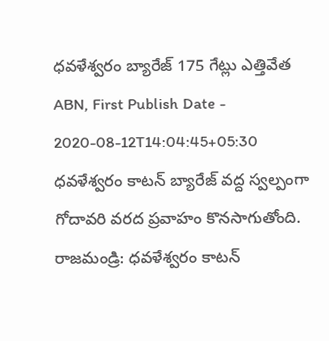ధవళేశ్వరం బ్యారేజ్ 175 గేట్లు ఎత్తివేత
ABN, First Publish Date - 2020-08-12T14:04:45+05:30
ధవళేశ్వరం కాటన్ బ్యారేజ్ వద్ద స్వల్పంగా గోదావరి వరద ప్రవాహం కొనసాగుతోంది.
రాజమండ్రి: ధవళేశ్వరం కాటన్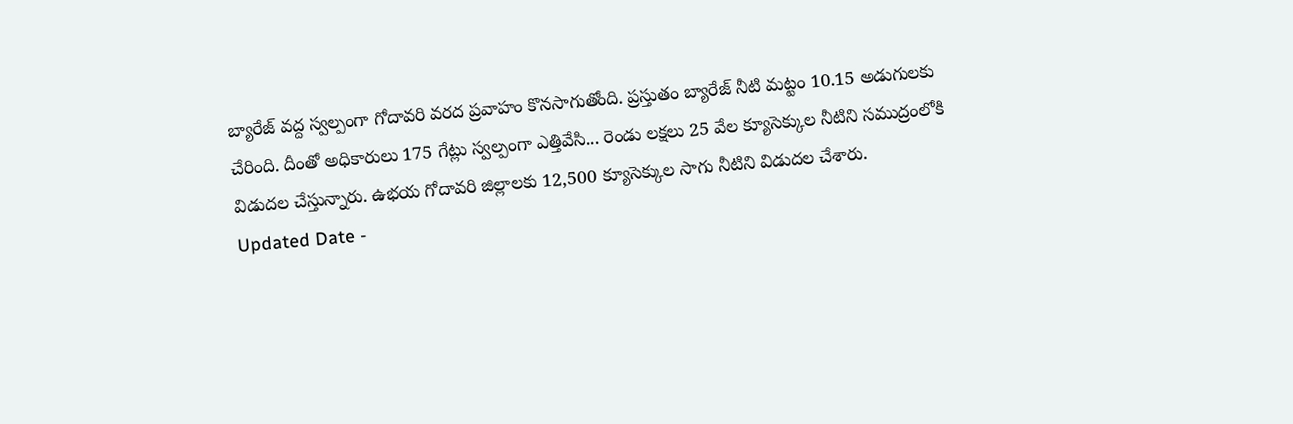బ్యారేజ్ వద్ద స్వల్పంగా గోదావరి వరద ప్రవాహం కొనసాగుతోంది. ప్రస్తుతం బ్యారేజ్ నీటి మట్టం 10.15 అడుగులకు చేరింది. దీంతో అధికారులు 175 గేట్లు స్వల్పంగా ఎత్తివేసి... రెండు లక్షలు 25 వేల క్యూసెక్కుల నీటిని సముద్రంలోకి విడుదల చేస్తున్నారు. ఉభయ గోదావరి జిల్లాలకు 12,500 క్యూసెక్కుల సాగు నీటిని విడుదల చేశారు.
Updated Date -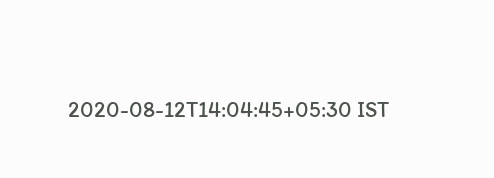2020-08-12T14:04:45+05:30 IST